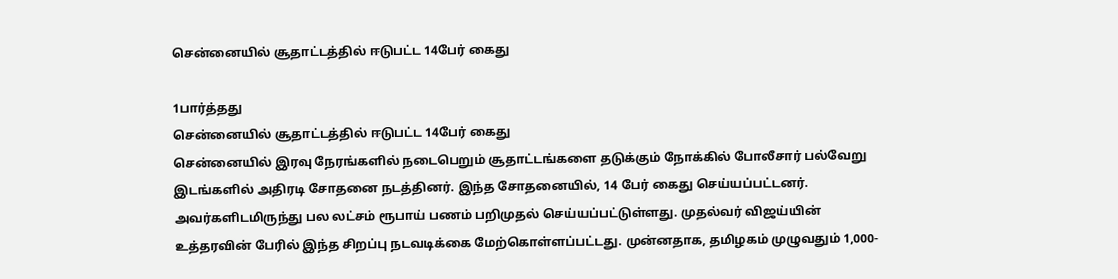சென்னையில் சூதாட்டத்தில் ஈடுபட்ட 14பேர் கைது

1பார்த்தது
சென்னையில் சூதாட்டத்தில் ஈடுபட்ட 14பேர் கைது
சென்னையில் இரவு நேரங்களில் நடைபெறும் சூதாட்டங்களை தடுக்கும் நோக்கில் போலீசார் பல்வேறு இடங்களில் அதிரடி சோதனை நடத்தினர். இந்த சோதனையில், 14 பேர் கைது செய்யப்பட்டனர். அவர்களிடமிருந்து பல லட்சம் ரூபாய் பணம் பறிமுதல் செய்யப்பட்டுள்ளது. முதல்வர் விஜய்யின் உத்தரவின் பேரில் இந்த சிறப்பு நடவடிக்கை மேற்கொள்ளப்பட்டது. முன்னதாக, தமிழகம் முழுவதும் 1,000-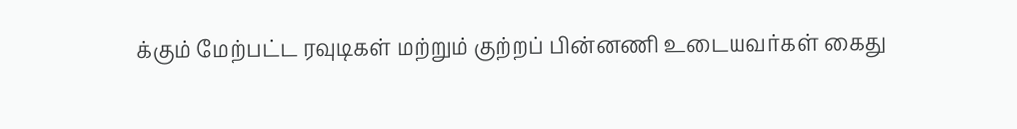க்கும் மேற்பட்ட ரவுடிகள் மற்றும் குற்றப் பின்னணி உடையவர்கள் கைது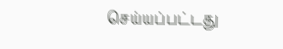செய்யப்பட்டது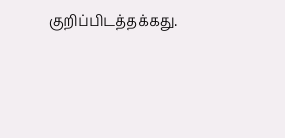குறிப்பிடத்தக்கது.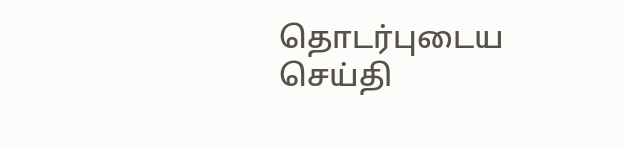தொடர்புடைய செய்தி